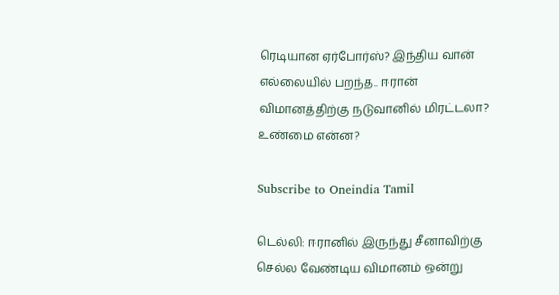ரெடியான ஏர்போர்ஸ்? இந்திய வான் எல்லையில் பறந்த.. ஈரான் விமானத்திற்கு நடுவானில் மிரட்டலா? உண்மை என்ன?

Subscribe to Oneindia Tamil

டெல்லி: ஈரானில் இருந்து சீனாவிற்கு செல்ல வேண்டிய விமானம் ஒன்று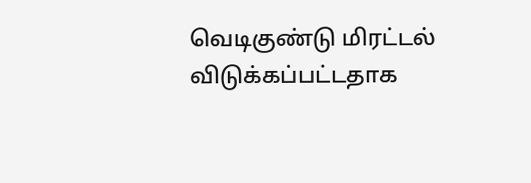வெடிகுண்டு மிரட்டல் விடுக்கப்பட்டதாக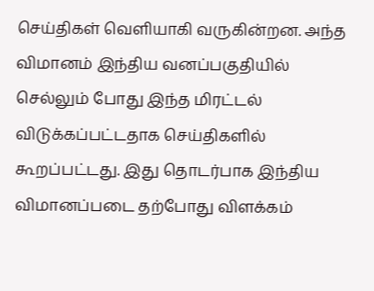செய்திகள் வெளியாகி வருகின்றன. அந்த விமானம் இந்திய வனப்பகுதியில் செல்லும் போது இந்த மிரட்டல் விடுக்கப்பட்டதாக செய்திகளில் கூறப்பட்டது. இது தொடர்பாக இந்திய விமானப்படை தற்போது விளக்கம்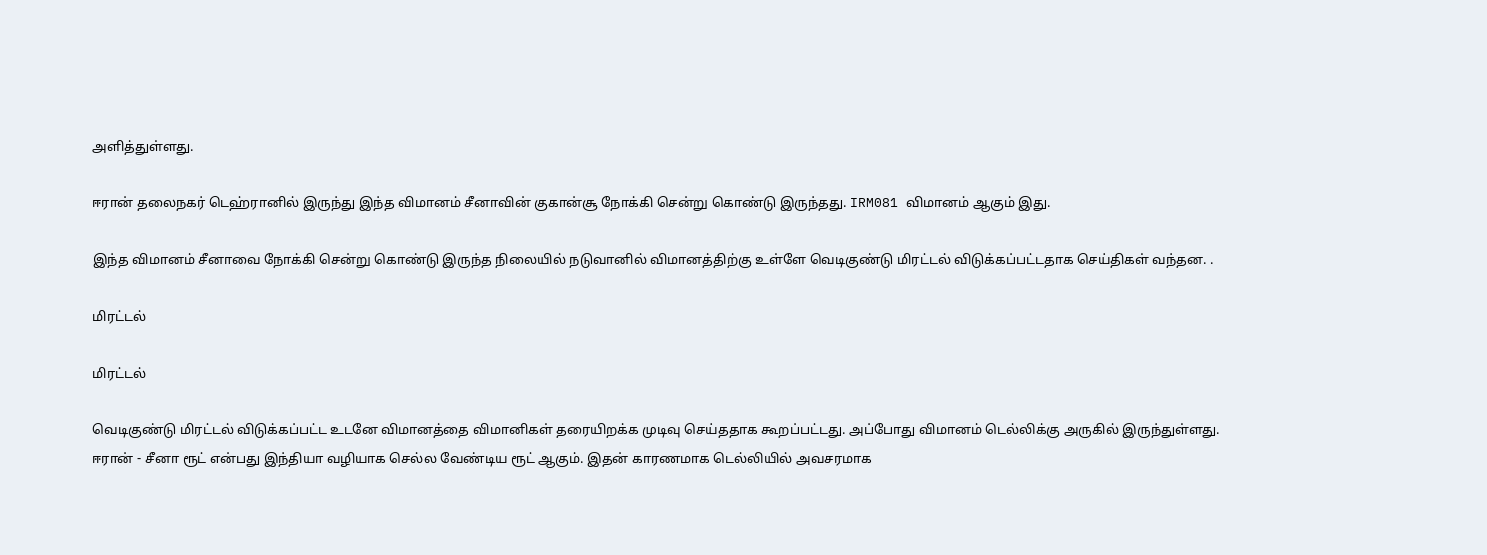அளித்துள்ளது.

ஈரான் தலைநகர் டெஹ்ரானில் இருந்து இந்த விமானம் சீனாவின் குகான்சூ நோக்கி சென்று கொண்டு இருந்தது. IRM081 விமானம் ஆகும் இது.

இந்த விமானம் சீனாவை நோக்கி சென்று கொண்டு இருந்த நிலையில் நடுவானில் விமானத்திற்கு உள்ளே வெடிகுண்டு மிரட்டல் விடுக்கப்பட்டதாக செய்திகள் வந்தன. .

மிரட்டல்

மிரட்டல்

வெடிகுண்டு மிரட்டல் விடுக்கப்பட்ட உடனே விமானத்தை விமானிகள் தரையிறக்க முடிவு செய்ததாக கூறப்பட்டது. அப்போது விமானம் டெல்லிக்கு அருகில் இருந்துள்ளது. ஈரான் - சீனா ரூட் என்பது இந்தியா வழியாக செல்ல வேண்டிய ரூட் ஆகும். இதன் காரணமாக டெல்லியில் அவசரமாக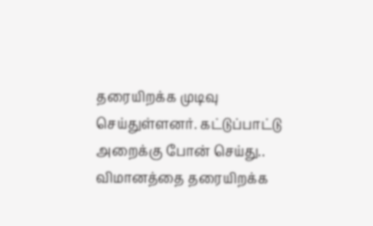தரையிறக்க முடிவு செய்துள்ளனர். கட்டுப்பாட்டு அறைக்கு போன் செய்து.. விமானத்தை தரையிறக்க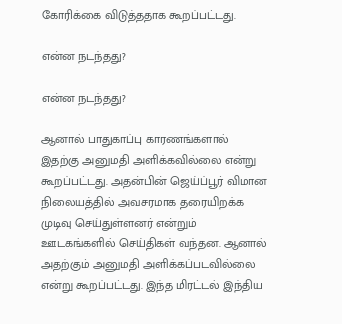கோரிக்கை விடுத்ததாக கூறப்பட்டது.

என்ன நடந்தது?

என்ன நடந்தது?

ஆனால் பாதுகாப்பு காரணங்களால் இதற்கு அனுமதி அளிக்கவில்லை என்று கூறப்பட்டது. அதன்பின் ஜெய்ப்பூர் விமான நிலையத்தில் அவசரமாக தரையிறக்க முடிவு செய்துள்ளனர் என்றும் ஊடகங்களில் செய்திகள் வந்தன. ஆனால் அதற்கும் அனுமதி அளிக்கப்படவில்லை என்று கூறப்பட்டது. இந்த மிரட்டல் இந்திய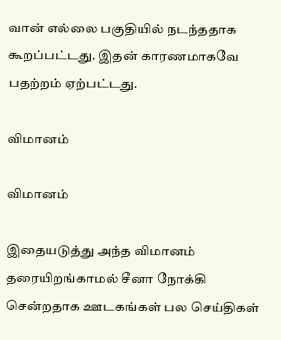வான் எல்லை பகுதியில் நடந்ததாக கூறப்பட்டது. இதன் காரணமாகவே பதற்றம் ஏற்பட்டது.

விமானம்

விமானம்

இதையடுத்து அந்த விமானம் தரையிறங்காமல் சீனா நோக்கி சென்றதாக ஊடகங்கள் பல செய்திகள்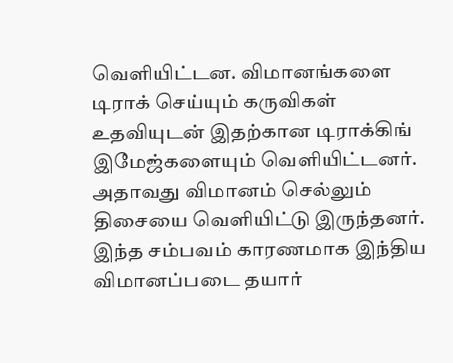வெளியிட்டன. விமானங்களை டிராக் செய்யும் கருவிகள் உதவியுடன் இதற்கான டிராக்கிங் இமேஜ்களையும் வெளியிட்டனர். அதாவது விமானம் செல்லும் திசையை வெளியிட்டு இருந்தனர். இந்த சம்பவம் காரணமாக இந்திய விமானப்படை தயார்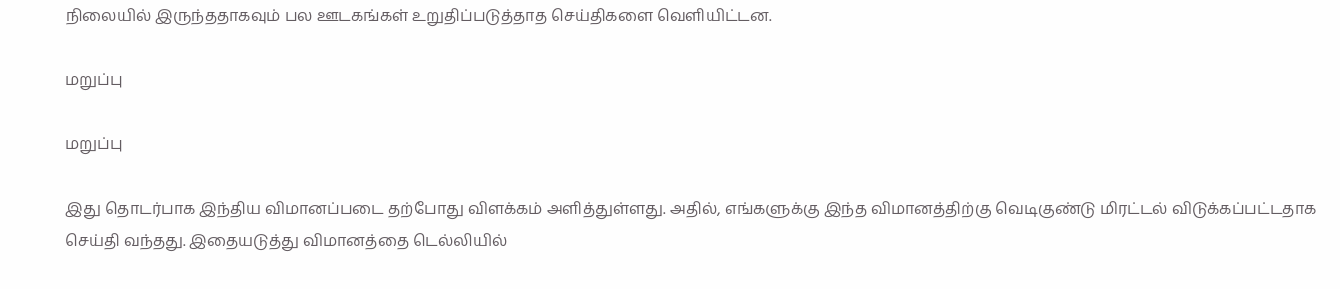நிலையில் இருந்ததாகவும் பல ஊடகங்கள் உறுதிப்படுத்தாத செய்திகளை வெளியிட்டன.

மறுப்பு

மறுப்பு

இது தொடர்பாக இந்திய விமானப்படை தற்போது விளக்கம் அளித்துள்ளது. அதில், எங்களுக்கு இந்த விமானத்திற்கு வெடிகுண்டு மிரட்டல் விடுக்கப்பட்டதாக செய்தி வந்தது. இதையடுத்து விமானத்தை டெல்லியில்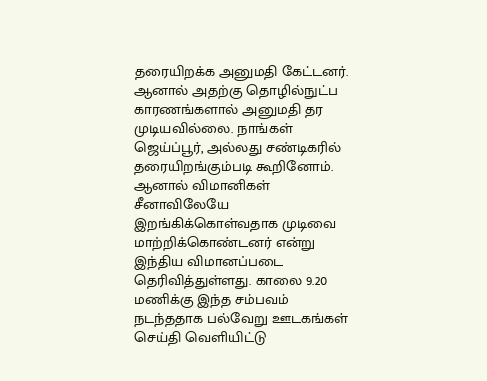தரையிறக்க அனுமதி கேட்டனர். ஆனால் அதற்கு தொழில்நுட்ப காரணங்களால் அனுமதி தர முடியவில்லை. நாங்கள் ஜெய்ப்பூர், அல்லது சண்டிகரில் தரையிறங்கும்படி கூறினோம். ஆனால் விமானிகள் சீனாவிலேயே இறங்கிக்கொள்வதாக முடிவை மாற்றிக்கொண்டனர் என்று இந்திய விமானப்படை தெரிவித்துள்ளது. காலை 9.20 மணிக்கு இந்த சம்பவம் நடந்ததாக பல்வேறு ஊடகங்கள் செய்தி வெளியிட்டு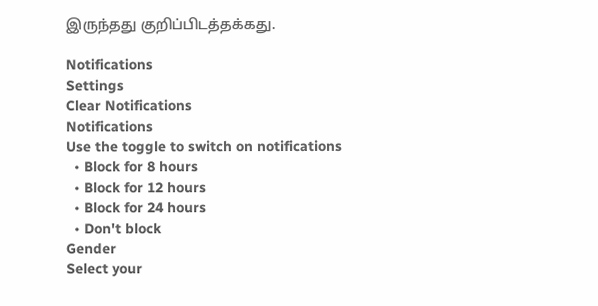இருந்தது குறிப்பிடத்தக்கது.

Notifications
Settings
Clear Notifications
Notifications
Use the toggle to switch on notifications
  • Block for 8 hours
  • Block for 12 hours
  • Block for 24 hours
  • Don't block
Gender
Select your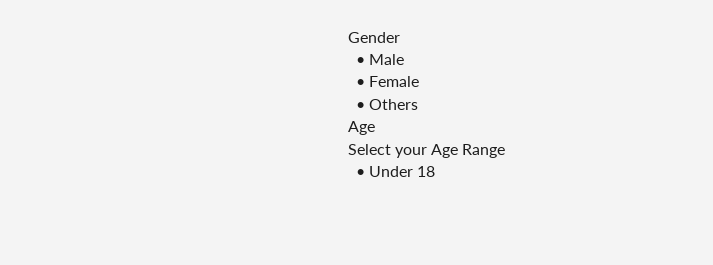Gender
  • Male
  • Female
  • Others
Age
Select your Age Range
  • Under 18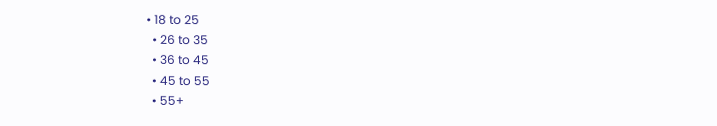• 18 to 25
  • 26 to 35
  • 36 to 45
  • 45 to 55
  • 55+